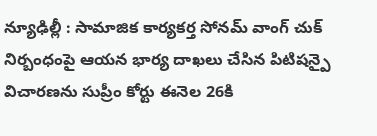న్యూఢిల్లీ : సామాజిక కార్యకర్త సోనమ్ వాంగ్ చుక్ నిర్బంధంపై ఆయన భార్య దాఖలు చేసిన పిటిషన్పై విచారణను సుప్రీం కోర్టు ఈనెల 26కి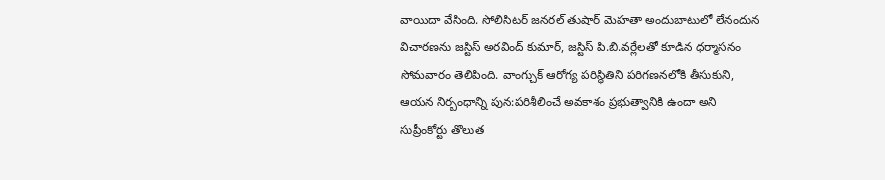వాయిదా వేసింది. సోలిసిటర్ జనరల్ తుషార్ మెహతా అందుబాటులో లేనందున విచారణను జస్టిస్ అరవింద్ కుమార్, జస్టిస్ పి.బి.వర్లేలతో కూడిన ధర్మాసనం సోమవారం తెలిపింది. వాంగ్చుక్ ఆరోగ్య పరిస్థితిని పరిగణనలోకి తీసుకుని, ఆయన నిర్బంధాన్ని పున:పరిశీలించే అవకాశం ప్రభుత్వానికి ఉందా అని సుప్రీంకోర్టు తొలుత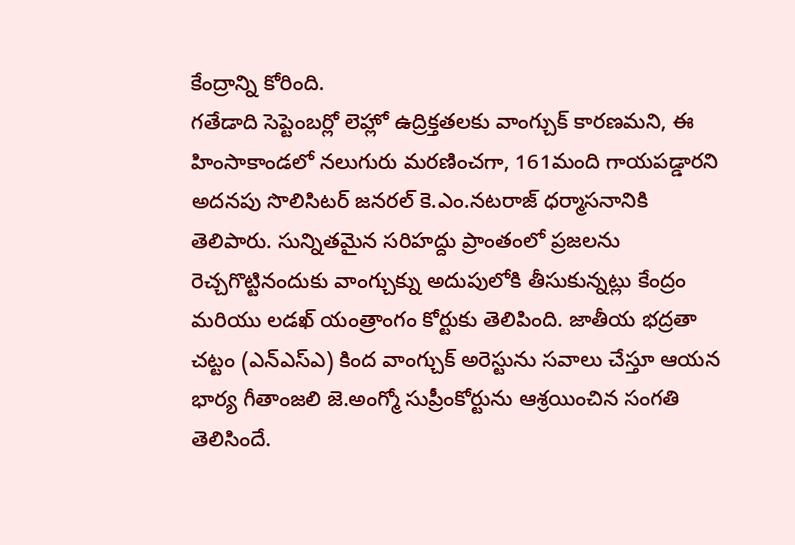కేంద్రాన్ని కోరింది.
గతేడాది సెప్టెంబర్లో లెహ్లో ఉద్రిక్తతలకు వాంగ్చుక్ కారణమని, ఈ హింసాకాండలో నలుగురు మరణించగా, 161మంది గాయపడ్డారని అదనపు సొలిసిటర్ జనరల్ కె.ఎం.నటరాజ్ ధర్మాసనానికి తెలిపారు. సున్నితమైన సరిహద్దు ప్రాంతంలో ప్రజలను రెచ్చగొట్టినందుకు వాంగ్చుక్ను అదుపులోకి తీసుకున్నట్లు కేంద్రం మరియు లడఖ్ యంత్రాంగం కోర్టుకు తెలిపింది. జాతీయ భద్రతా చట్టం (ఎన్ఎస్ఎ) కింద వాంగ్చుక్ అరెస్టును సవాలు చేస్తూ ఆయన భార్య గీతాంజలి జె.అంగ్మో సుప్రీంకోర్టును ఆశ్రయించిన సంగతి తెలిసిందే.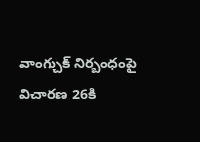వాంగ్చుక్ నిర్బంధంపై విచారణ 26కి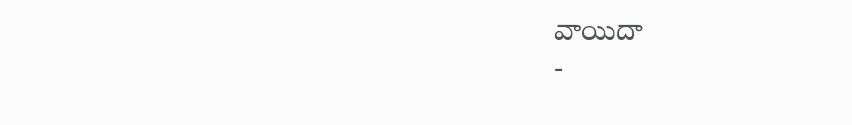వాయిదా
-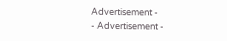Advertisement -
- Advertisement -